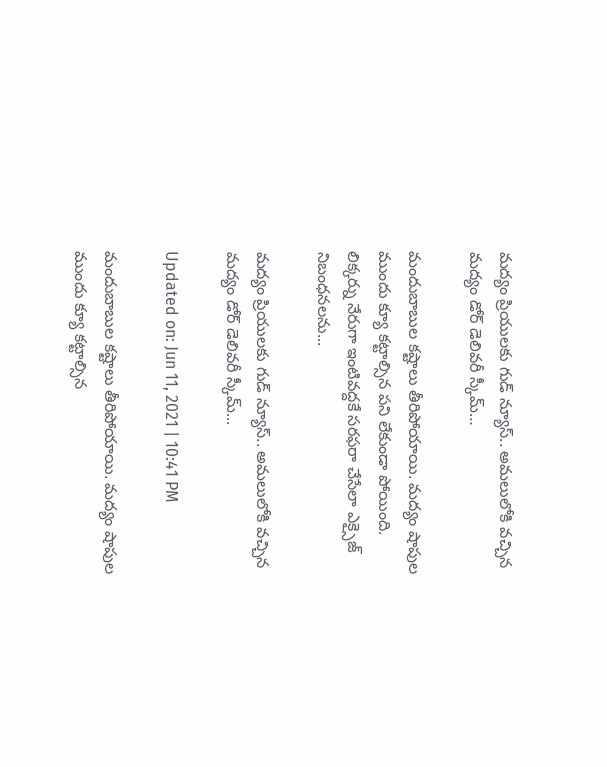మద్యం ప్రియులకు గుడ్ న్యూస్.. అమలులోకి వచ్చిన మద్యం డోర్ డెలివరీ స్కీమ్…

మందుబాబుల కష్టాలు తీరిపోయాయి. మద్యం షాపుల ముందు క్యూ కట్టాల్సిన పని లేకుండా పోయింది. లిక్కర్ను నేరుగా ఇంటివద్దకే సరఫరా చేసేలా ఎక్సైజ్ నిబంధనలను...

మద్యం ప్రియులకు గుడ్ న్యూస్.. అమలులోకి వచ్చిన మద్యం డోర్ డెలివరీ స్కీమ్...

Updated on: Jun 11, 2021 | 10:41 PM

మందుబాబుల కష్టాలు తీరిపోయాయి. మద్యం షాపుల ముందు క్యూ కట్టాల్సిన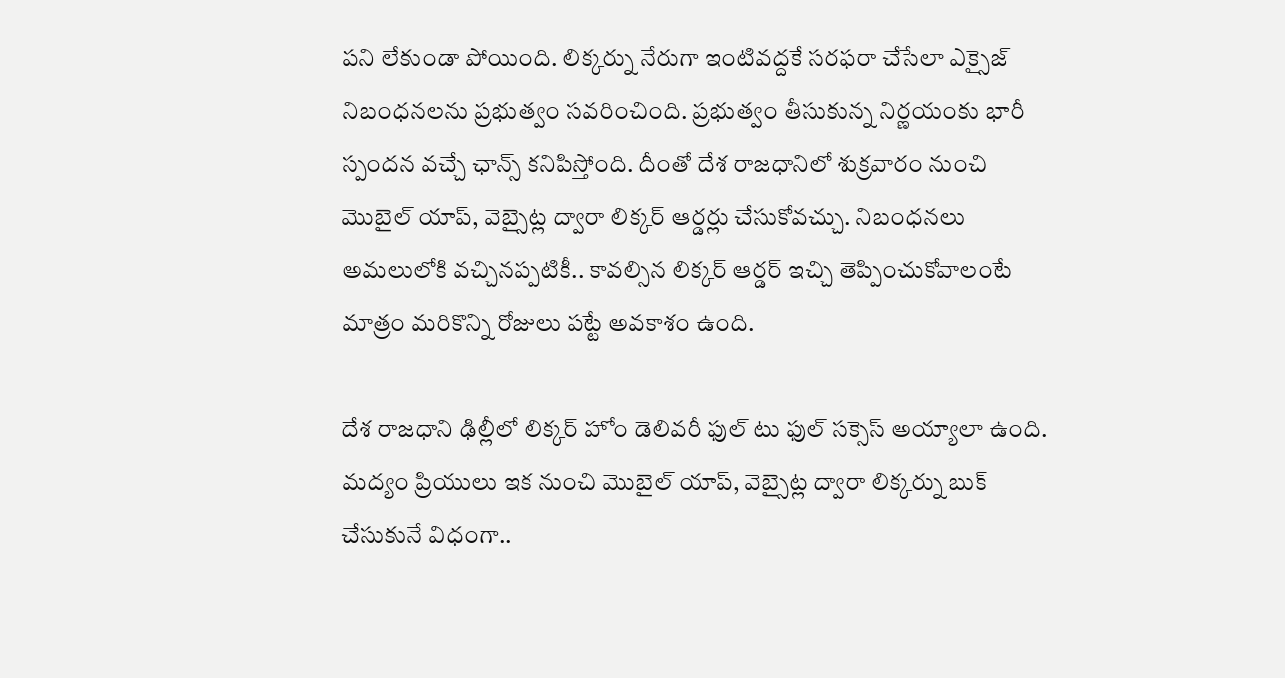పని లేకుండా పోయింది. లిక్కర్ను నేరుగా ఇంటివద్దకే సరఫరా చేసేలా ఎక్సైజ్ నిబంధనలను ప్రభుత్వం సవరించింది. ప్రభుత్వం తీసుకున్న నిర్ణయంకు భారీ స్పందన వచ్చే ఛాన్స్ కనిపిస్తోంది. దీంతో దేశ రాజధానిలో శుక్రవారం నుంచి మొబైల్ యాప్, వెబ్సైట్ల ద్వారా లిక్కర్ ఆర్డర్లు చేసుకోవచ్చు. నిబంధనలు అమలులోకి వచ్చినప్పటికీ.. కావల్సిన లిక్కర్ ఆర్డర్ ఇచ్చి తెప్పించుకోవాలంటే మాత్రం మరికొన్ని రోజులు పట్టే అవకాశం ఉంది.

దేశ రాజధాని ఢిల్లీలో లిక్కర్ హోం డెలివరీ ఫుల్ టు ఫుల్ సక్సెస్ అయ్యాలా ఉంది. మద్యం ప్రియులు ఇక నుంచి మొబైల్ యాప్, వెబ్సైట్ల ద్వారా లిక్కర్ను బుక్ చేసుకునే విధంగా..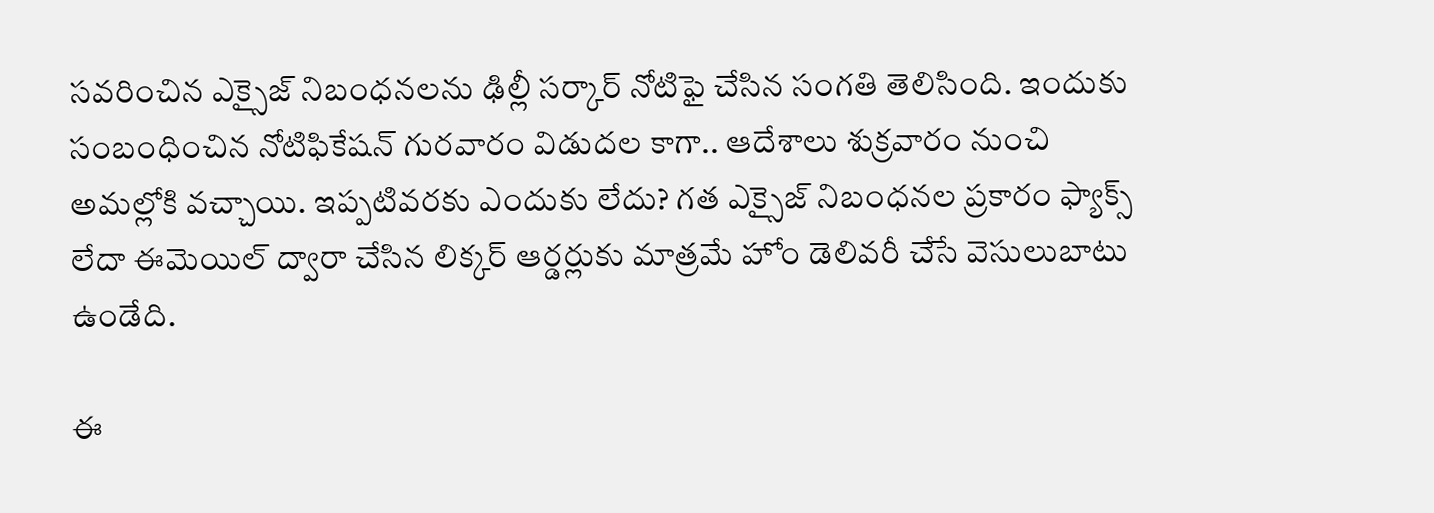సవరించిన ఎక్సైజ్ నిబంధనలను ఢిల్లీ సర్కార్ నోటిఫై చేసిన సంగతి తెలిసింది. ఇందుకు సంబంధించిన నోటిఫికేషన్ గురవారం విడుదల కాగా.. ఆదేశాలు శుక్రవారం నుంచి అమల్లోకి వచ్చాయి. ఇప్పటివరకు ఎందుకు లేదు? గత ఎక్సైజ్ నిబంధనల ప్రకారం ఫ్యాక్స్ లేదా ఈమెయిల్ ద్వారా చేసిన లిక్కర్ ఆర్డర్లుకు మాత్రమే హోం డెలివరీ చేసే వెసులుబాటు ఉండేది.

ఈ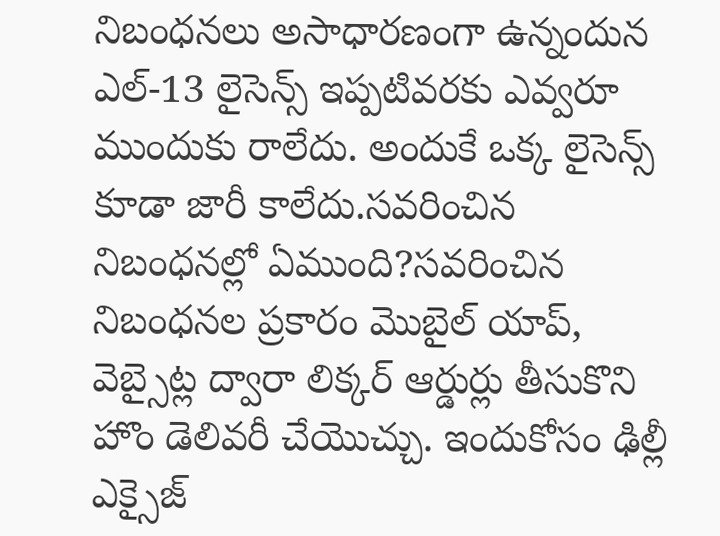నిబంధనలు అసాధారణంగా ఉన్నందున ఎల్-13 లైసెన్స్ ఇప్పటివరకు ఎవ్వరూ ముందుకు రాలేదు. అందుకే ఒక్క లైసెన్స్ కూడా జారీ కాలేదు.సవరించిన నిబంధనల్లో ఏముంది?సవరించిన నిబంధనల ప్రకారం మొబైల్ యాప్, వెబ్సైట్ల ద్వారా లిక్కర్ ఆర్డుర్లు తీసుకొని హొం డెలివరీ చేయొచ్చు. ఇందుకోసం ఢిల్లీ ఎక్సైజ్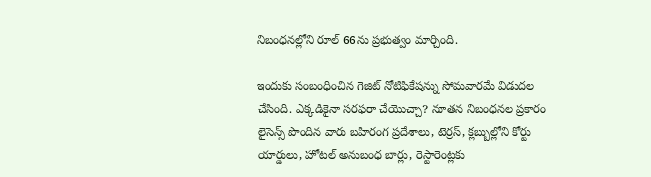నిబంధనల్లోని రూల్ 66ను ప్రభుత్వం మార్చింది.

ఇందుకు సంబంధించిన గెజిట్ నోటిఫికేషన్ను సోమవారమే విడుదల చేసింది. ఎక్కడికైనా సరఫరా చేయొచ్చా? నూతన నిబంధనల ప్రకారం లైసెన్స్ పొందిన వారు బహిరంగ ప్రదేశాలు, టెర్రస్, క్లబ్బుల్లోని కోర్టు యార్డులు, హోటల్ అనుబంధ బార్లు, రెస్టారెంట్లకు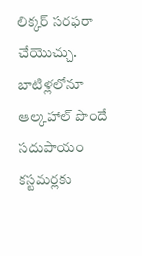లిక్కర్ సరఫరా చేయొచ్చు. బాటిళ్లలోనూ ఆల్కహాల్ పొందే సదుపాయం కస్టమర్లకు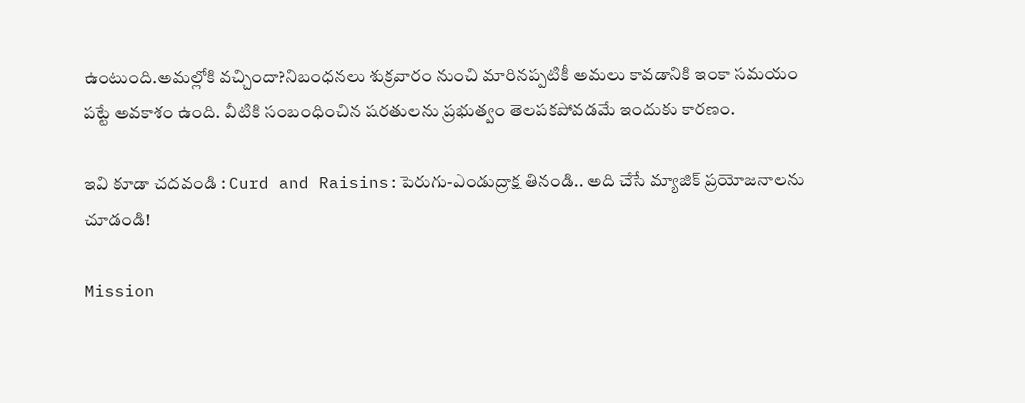ఉంటుంది.అమల్లోకి వచ్చిందా?నిబంధనలు శుక్రవారం నుంచి మారినప్పటికీ అమలు కావడానికి ఇంకా సమయం పట్టే అవకాశం ఉంది. వీటికి సంబంధించిన షరతులను ప్రభుత్వం తెలపకపోవడమే ఇందుకు కారణం.

ఇవి కూడా చదవండి : Curd and Raisins:పెరుగు-ఎండుద్రాక్ష తినండి.. అది చేసే మ్యాజిక్ ప్రయోజనాలను చూడండి!

Mission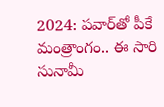2024: పవార్‌తో పీకే మంత్రాంగం.. ఈ సారి సునామీ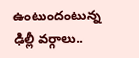ఉంటుందంటున్న ఢిల్లీ వర్గాలు..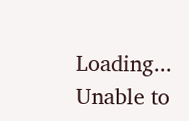Loading...
Unable to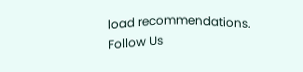load recommendations.
Follow Us